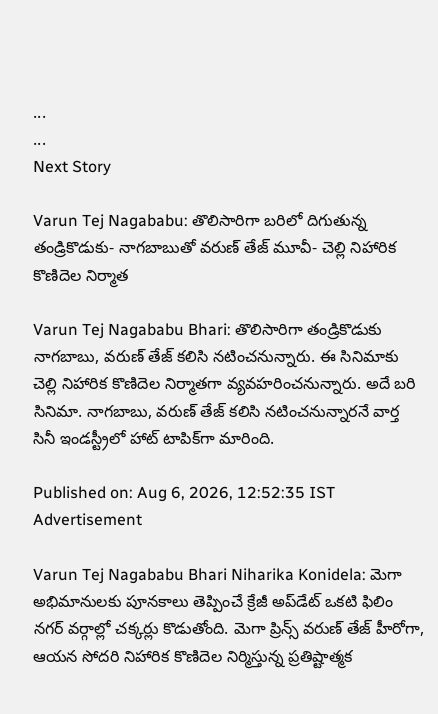...
...
Next Story

Varun Tej Nagababu: తొలిసారిగా బరిలో దిగుతున్న తండ్రికొడుకు- నాగబాబుతో వరుణ్ తేజ్ మూవీ- చెల్లి నిహారిక కొణిదెల నిర్మాత

Varun Tej Nagababu Bhari: తొలిసారిగా తండ్రికొడుకు నాగబాబు, వరుణ్ తేజ్ కలిసి నటించనున్నారు. ఈ సినిమాకు చెల్లి నిహారిక కొణిదెల నిర్మాతగా వ్యవహరించనున్నారు. అదే బరి సినిమా. నాగబాబు, వరుణ్ తేజ్ కలిసి నటించనున్నారనే వార్త సినీ ఇండస్ట్రీలో హాట్ టాపిక్‌‌గా మారింది.

Published on: Aug 6, 2026, 12:52:35 IST
Advertisement

Varun Tej Nagababu Bhari Niharika Konidela: మెగా అభిమానులకు పూనకాలు తెప్పించే క్రేజీ అప్‌డేట్ ఒకటి ఫిలిం నగర్ వర్గాల్లో చక్కర్లు కొడుతోంది. మెగా ప్రిన్స్ వరుణ్ తేజ్ హీరోగా, ఆయన సోదరి నిహారిక కొణిదెల నిర్మిస్తున్న ప్రతిష్టాత్మక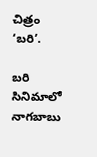చిత్రం ‘బరి’.

బరి సినిమాలో నాగబాబు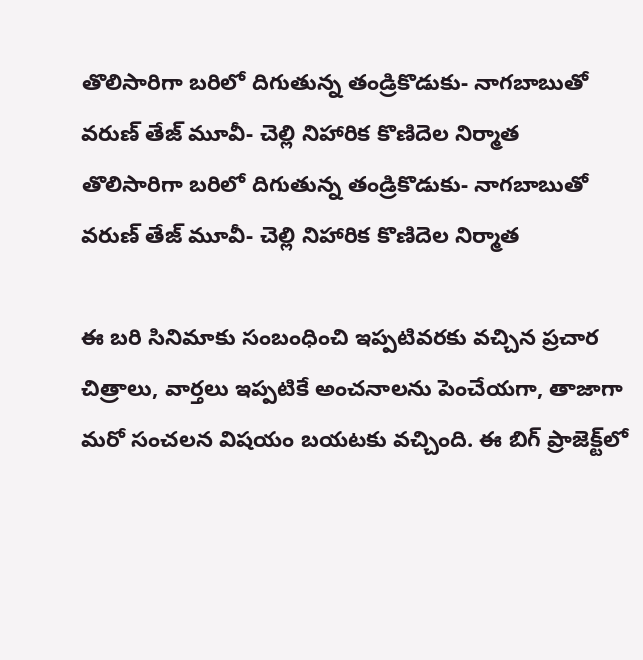తొలిసారిగా బరిలో దిగుతున్న తండ్రికొడుకు- నాగబాబుతో వరుణ్ తేజ్ మూవీ- చెల్లి నిహారిక కొణిదెల నిర్మాత
తొలిసారిగా బరిలో దిగుతున్న తండ్రికొడుకు- నాగబాబుతో వరుణ్ తేజ్ మూవీ- చెల్లి నిహారిక కొణిదెల నిర్మాత

ఈ బరి సినిమాకు సంబంధించి ఇప్పటివరకు వచ్చిన ప్రచార చిత్రాలు, వార్తలు ఇప్పటికే అంచనాలను పెంచేయగా, తాజాగా మరో సంచలన విషయం బయటకు వచ్చింది. ఈ బిగ్ ప్రాజెక్ట్‌లో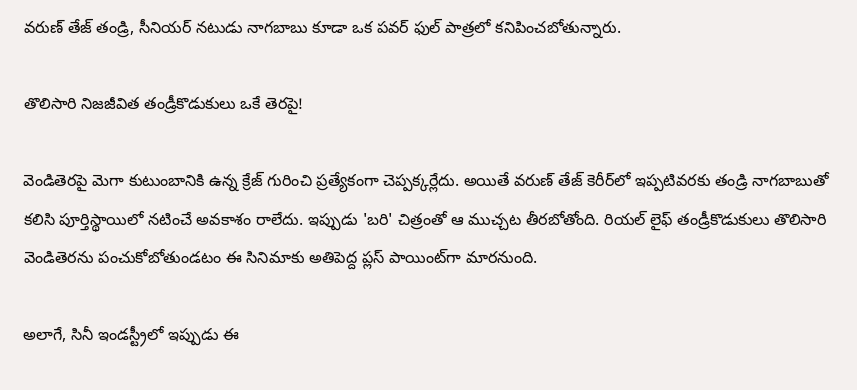వరుణ్ తేజ్ తండ్రి, సీనియర్ నటుడు నాగబాబు కూడా ఒక పవర్ ఫుల్ పాత్రలో కనిపించబోతున్నారు.

తొలిసారి నిజజీవిత తండ్రీకొడుకులు ఒకే తెరపై!

వెండితెరపై మెగా కుటుంబానికి ఉన్న క్రేజ్ గురించి ప్రత్యేకంగా చెప్పక్కర్లేదు. అయితే వరుణ్ తేజ్ కెరీర్‌లో ఇప్పటివరకు తండ్రి నాగబాబుతో కలిసి పూర్తిస్థాయిలో నటించే అవకాశం రాలేదు. ఇప్పుడు 'బరి' చిత్రంతో ఆ ముచ్చట తీరబోతోంది. రియల్ లైఫ్ తండ్రీకొడుకులు తొలిసారి వెండితెరను పంచుకోబోతుండటం ఈ సినిమాకు అతిపెద్ద ప్లస్ పాయింట్‌గా మారనుంది.

అలాగే, సినీ ఇండస్ట్రీలో ఇప్పుడు ఈ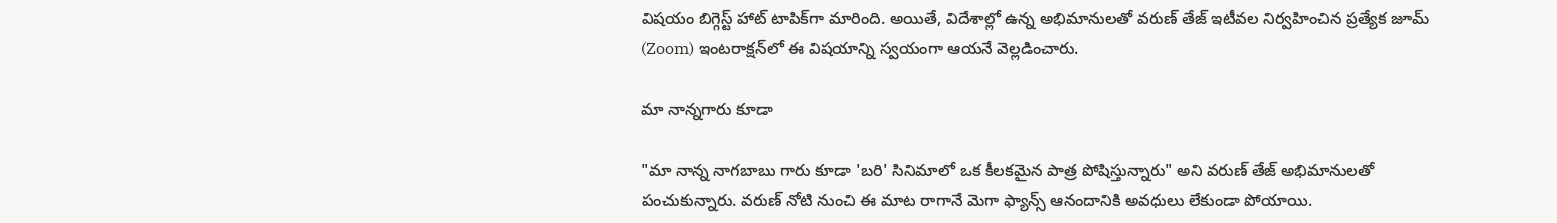విషయం బిగ్గెస్ట్ హాట్ టాపిక్‌గా మారింది. అయితే, విదేశాల్లో ఉన్న అభిమానులతో వరుణ్ తేజ్ ఇటీవల నిర్వహించిన ప్రత్యేక జూమ్ (Zoom) ఇంటరాక్షన్‌లో ఈ విషయాన్ని స్వయంగా ఆయనే వెల్లడించారు.

మా నాన్నగారు కూడా

"మా నాన్న నాగబాబు గారు కూడా 'బరి' సినిమాలో ఒక కీలకమైన పాత్ర పోషిస్తున్నారు" అని వరుణ్ తేజ్ అభిమానులతో పంచుకున్నారు. వరుణ్ నోటి నుంచి ఈ మాట రాగానే మెగా ఫ్యాన్స్ ఆనందానికి అవధులు లేకుండా పోయాయి.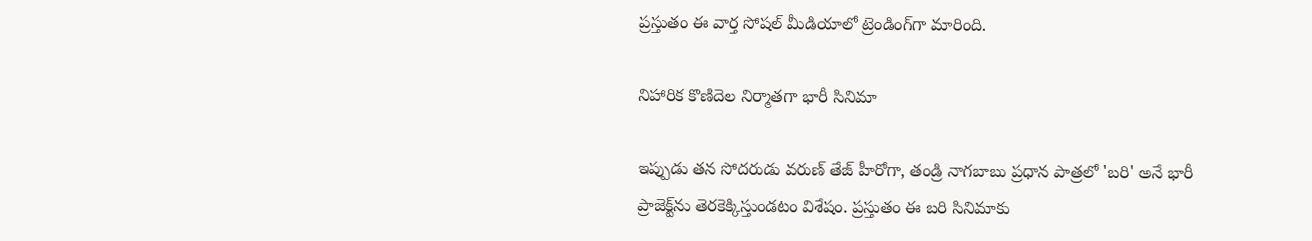ప్రస్తుతం ఈ వార్త సోషల్ మీడియాలో ట్రెండింగ్‌గా మారింది.

నిహారిక కొణిదెల నిర్మాతగా భారీ సినిమా

ఇప్పుడు తన సోదరుడు వరుణ్ తేజ్ హీరోగా, తండ్రి నాగబాబు ప్రధాన పాత్రలో 'బరి' అనే భారీ ప్రాజెక్ట్‌ను తెరకెక్కిస్తుండటం విశేషం. ప్రస్తుతం ఈ బరి సినిమాకు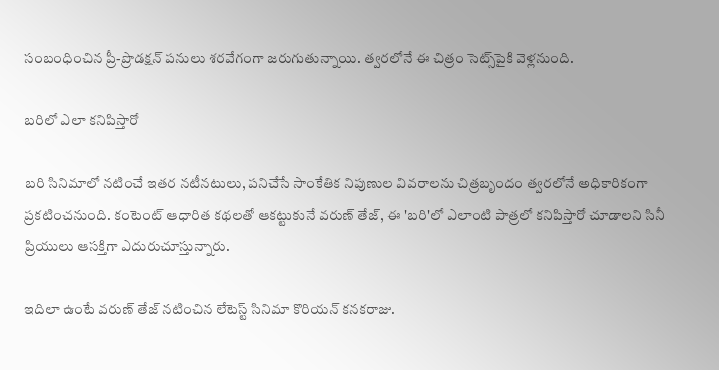సంబంధించిన ప్రీ-ప్రొడక్షన్ పనులు శరవేగంగా జరుగుతున్నాయి. త్వరలోనే ఈ చిత్రం సెట్స్‌పైకి వెళ్లనుంది.

బరిలో ఎలా కనిపిస్తారో

బరి సినిమాలో నటించే ఇతర నటీనటులు, పనిచేసే సాంకేతిక నిపుణుల వివరాలను చిత్రబృందం త్వరలోనే అధికారికంగా ప్రకటించనుంది. కంటెంట్ ఆధారిత కథలతో ఆకట్టుకునే వరుణ్ తేజ్, ఈ 'బరి'లో ఎలాంటి పాత్రలో కనిపిస్తారో చూడాలని సినీ ప్రియులు ఆసక్తిగా ఎదురుచూస్తున్నారు.

ఇదిలా ఉంటే వరుణ్ తేజ్ నటించిన లేటెస్ట్ సినిమా కొరియన్ కనకరాజు.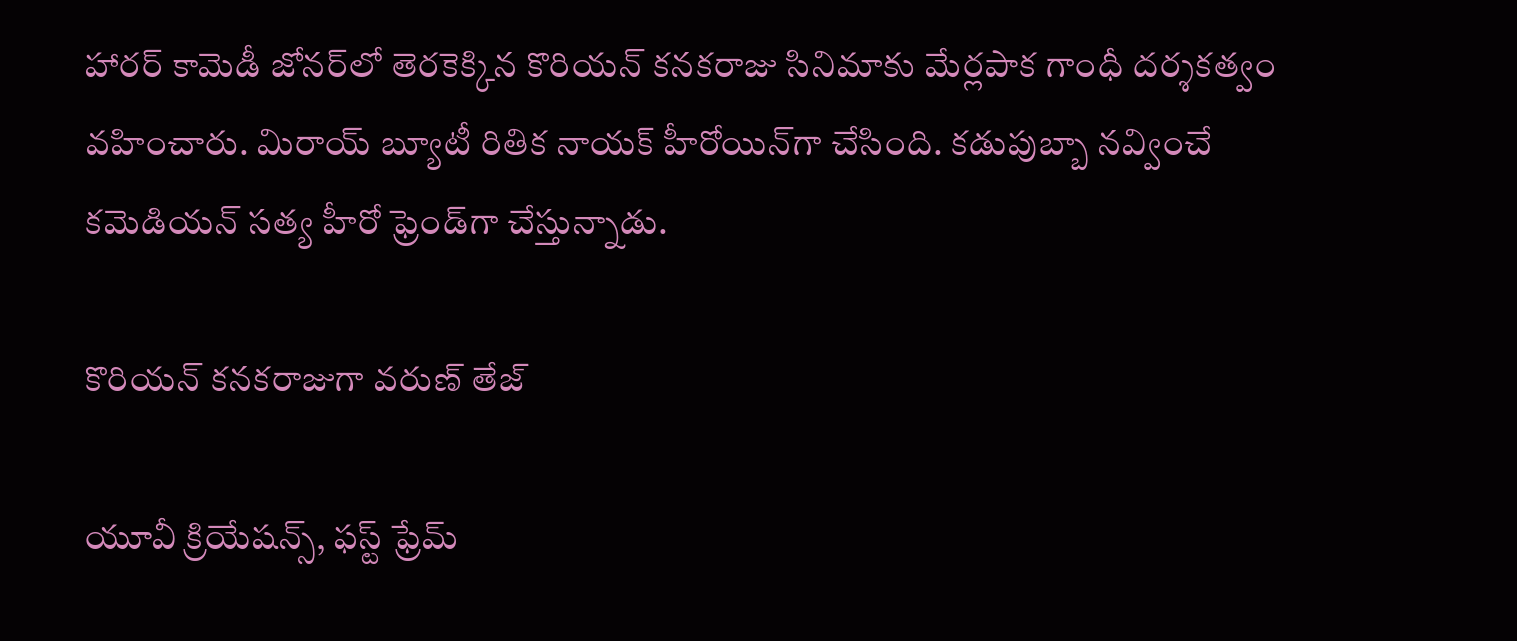హారర్ కామెడీ జోనర్‌లో తెరకెక్కిన కొరియన్ కనకరాజు సినిమాకు మేర్లపాక గాంధీ దర్శకత్వం వహించారు. మిరాయ్ బ్యూటీ రితిక నాయక్ హీరోయిన్‌గా చేసింది. కడుపుబ్బా నవ్వించే కమెడియన్ సత్య హీరో ఫ్రెండ్‌గా చేస్తున్నాడు.

కొరియన్ కనకరాజుగా వరుణ్ తేజ్

యూవీ క్రియేషన్స్, ఫస్ట్ ఫ్రేమ్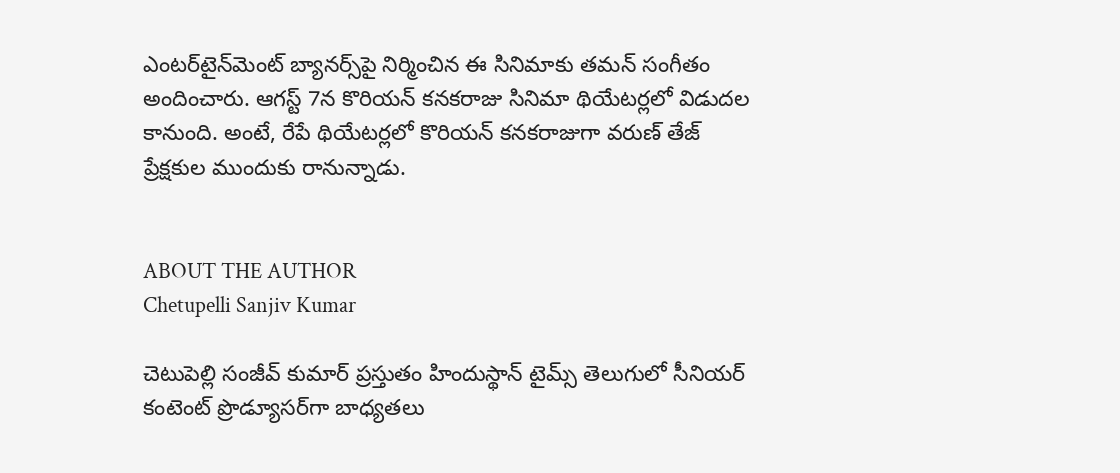ఎంటర్‌టైన్‌మెంట్ బ్యానర్స్‌పై నిర్మించిన ఈ సినిమాకు తమన్ సంగీతం అందించారు. ఆగస్ట్ 7న కొరియన్ కనకరాజు సినిమా థియేటర్లలో విడుదల కానుంది. అంటే, రేపే థియేటర్లలో కొరియన్ కనకరాజుగా వరుణ్ తేజ్ ప్రేక్షకుల ముందుకు రానున్నాడు.


ABOUT THE AUTHOR
Chetupelli Sanjiv Kumar

చెటుపెల్లి సంజీవ్ కుమార్ ప్రస్తుతం హిందుస్థాన్ టైమ్స్ తెలుగులో సీనియర్ కంటెంట్ ప్రొడ్యూసర్‌గా బాధ్యతలు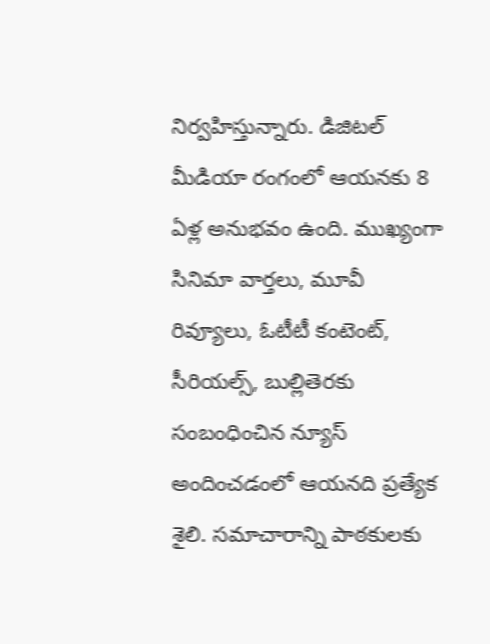నిర్వహిస్తున్నారు. డిజిటల్ మీడియా రంగంలో ఆయనకు 8 ఏళ్ల అనుభవం ఉంది. ముఖ్యంగా సినిమా వార్తలు, మూవీ రివ్యూలు, ఓటీటీ కంటెంట్, సీరియల్స్, బుల్లితెరకు సంబంధించిన న్యూస్ అందించడంలో ఆయనది ప్రత్యేక శైలి. సమాచారాన్ని పాఠకులకు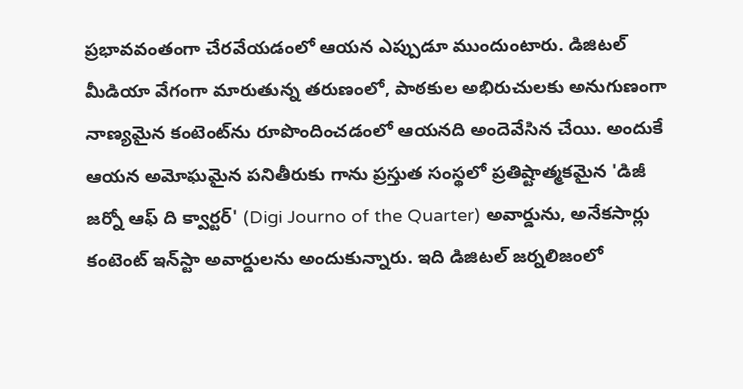ప్రభావవంతంగా చేరవేయడంలో ఆయన ఎప్పుడూ ముందుంటారు. డిజిటల్ మీడియా వేగంగా మారుతున్న తరుణంలో, పాఠకుల అభిరుచులకు అనుగుణంగా నాణ్యమైన కంటెంట్‌ను రూపొందించడంలో ఆయనది అందెవేసిన చేయి. అందుకే ఆయన అమోఘమైన పనితీరుకు గాను ప్రస్తుత సంస్థలో ప్రతిష్టాత్మకమైన 'డిజీ జర్నో ఆఫ్ ది క్వార్టర్' (Digi Journo of the Quarter) అవార్డును, అనేకసార్లు కంటెంట్ ఇన్‌స్టా అవార్డులను అందుకున్నారు. ఇది డిజిటల్ జర్నలిజంలో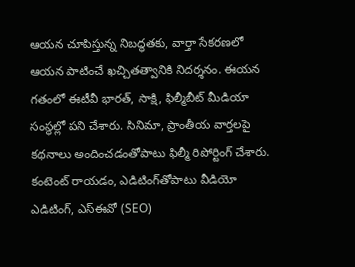ఆయన చూపిస్తున్న నిబద్ధతకు, వార్తా సేకరణలో ఆయన పాటించే ఖచ్చితత్వానికి నిదర్శనం. ఈయన గతంలో ఈటీవీ భారత్, సాక్షి, ఫిల్మీబీట్ మీడియా సంస్థల్లో పని చేశారు. సినిమా, ప్రాంతీయ వార్తలపై కథనాలు అందించడంతోపాటు ఫిల్మీ రిపోర్టింగ్ చేశారు. కంటెంట్ రాయడం, ఎడిటింగ్‌తోపాటు వీడియో ఎడిటింగ్, ఎస్‌ఈవో (SEO)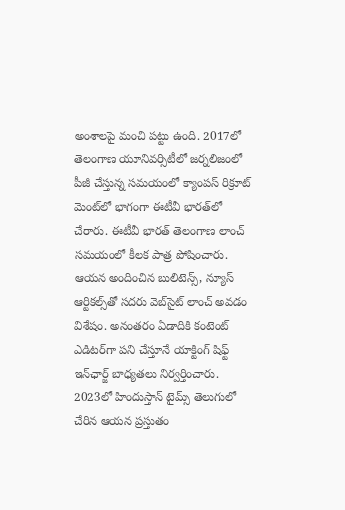అంశాలపై మంచి పట్టు ఉంది. 2017లో తెలంగాణ యూనివర్సిటీలో జర్నలిజంలో పీజీ చేస్తున్న సమయంలో క్యాంపస్ రిక్రూట్ మెంట్‌లో భాగంగా ఈటీవీ భారత్‌లో చేరారు. ఈటీవీ భారత్ తెలంగాణ లాంచ్ సమయంలో కీలక పాత్ర పోషించారు. ఆయన అందించిన బులిటెన్స్, న్యూస్ ఆర్టికల్స్‌తో సదరు వెబ్‌సైట్ లాంచ్ అవడం విశేషం. అనంతరం ఏడాదికి కంటెంట్ ఎడిటర్‌గా పని చేస్తూనే యాక్టింగ్ షిఫ్ట్ ఇన్‌ఛార్జ్ బాధ్యతలు నిర్వర్తించారు. 2023లో హిందుస్తాన్ టైమ్స్ తెలుగులో చేరిన ఆయన ప్రస్తుతం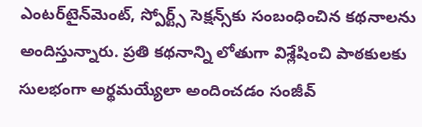ఎంటర్‌టైన్‌మెంట్, స్పోర్ట్స్ సెక్షన్స్‌కు సంబంధించిన కథనాలను అందిస్తున్నారు. ప్రతి కథనాన్ని లోతుగా విశ్లేషించి పాఠకులకు సులభంగా అర్థమయ్యేలా అందించడం సంజీవ్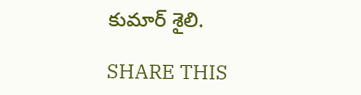కుమార్ శైలి.

SHARE THIS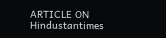ARTICLE ON
Hindustantimes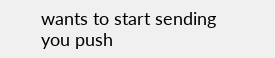wants to start sending you push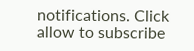notifications. Click allow to subscribe